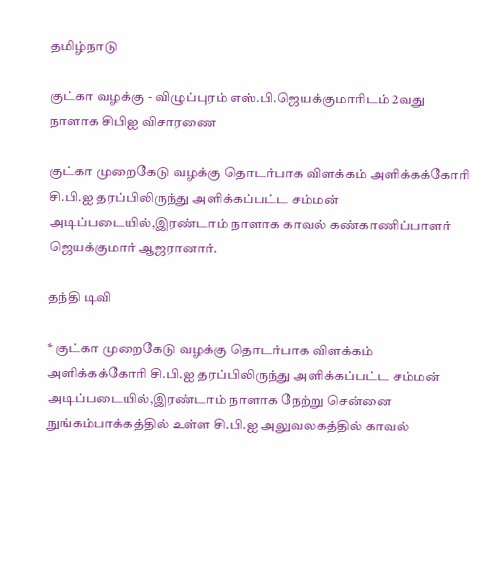தமிழ்நாடு

குட்கா வழக்கு - விழுப்புரம் எஸ்.பி.ஜெயக்குமாரிடம் 2வது நாளாக சிபிஐ விசாரணை

குட்கா முறைகேடு வழக்கு தொடர்பாக விளக்கம் அளிக்கக்கோரி சி.பி.ஐ தரப்பிலிருந்து அளிக்கப்பட்ட சம்மன் அடிப்படையில்,இரண்டாம் நாளாக காவல் கண்காணிப்பாளர் ஜெயக்குமார் ஆஜரானார்.

தந்தி டிவி

* குட்கா முறைகேடு வழக்கு தொடர்பாக விளக்கம் அளிக்கக்கோரி சி.பி.ஐ தரப்பிலிருந்து அளிக்கப்பட்ட சம்மன் அடிப்படையில்,இரண்டாம் நாளாக நேற்று சென்னை நுங்கம்பாக்கத்தில் உள்ள சி.பி.ஐ அலுவலகத்தில் காவல்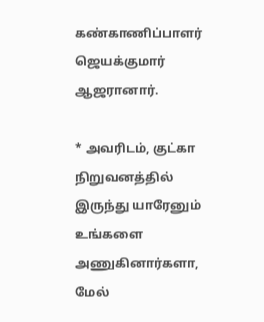கண்காணிப்பாளர் ஜெயக்குமார் ஆஜரானார்.

* அவரிடம், குட்கா நிறுவனத்தில் இருந்து யாரேனும் உங்களை அணுகினார்களா, மேல்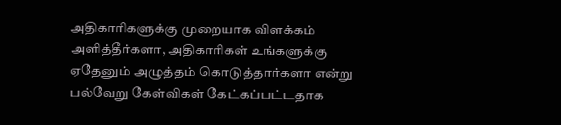அதிகாரிகளுக்கு முறையாக விளக்கம் அளித்தீர்களா, அதிகாரிகள் உங்களுக்கு ஏதேனும் அழுத்தம் கொடுத்தார்களா என்று பல்வேறு கேள்விகள் கேட்கப்பட்டதாக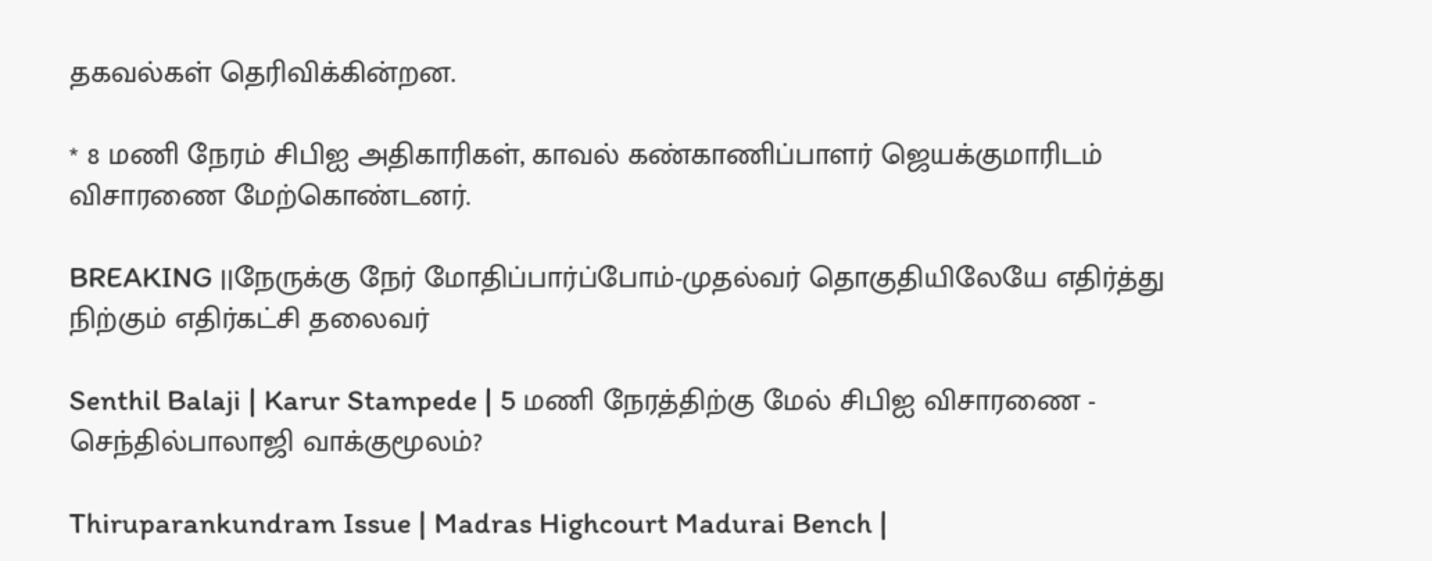தகவல்கள் தெரிவிக்கின்றன.

* 8 மணி நேரம் சிபிஐ அதிகாரிகள், காவல் கண்காணிப்பாளர் ஜெயக்குமாரிடம் விசாரணை மேற்கொண்டனர்.

BREAKING ||நேருக்கு நேர் மோதிப்பார்ப்போம்-முதல்வர் தொகுதியிலேயே எதிர்த்து நிற்கும் எதிர்கட்சி தலைவர்

Senthil Balaji | Karur Stampede | 5 மணி நேரத்திற்கு மேல் சிபிஐ விசாரணை - செந்தில்பாலாஜி வாக்குமூலம்?

Thiruparankundram Issue | Madras Highcourt Madurai Bench |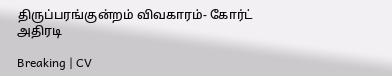திருப்பரங்குன்றம் விவகாரம்- கோர்ட் அதிரடி

Breaking | CV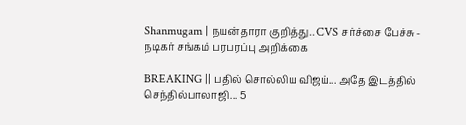Shanmugam | நயன்தாரா குறித்து.. CVS சர்ச்சை பேச்சு - நடிகர் சங்கம் பரபரப்பு அறிக்கை

BREAKING || பதில் சொல்லிய விஜய்... அதே இடத்தில் செந்தில்பாலாஜி... 5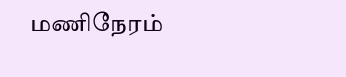மணிநேரம்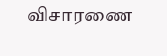விசாரணை